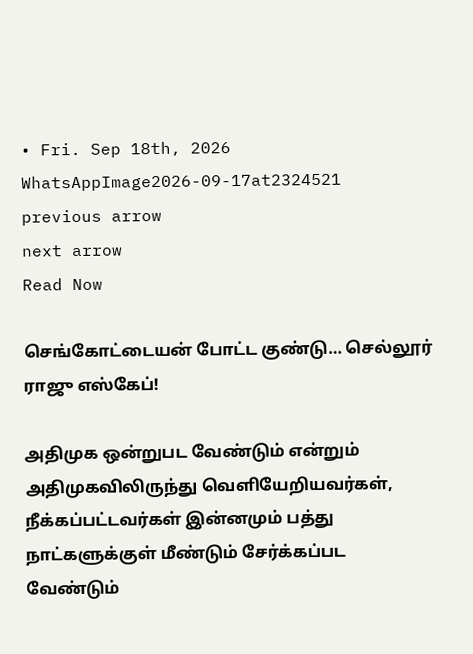• Fri. Sep 18th, 2026
WhatsAppImage2026-09-17at2324521
previous arrow
next arrow
Read Now

செங்கோட்டையன் போட்ட குண்டு… செல்லூர் ராஜு எஸ்கேப்!

அதிமுக ஒன்றுபட வேண்டும் என்றும் அதிமுகவிலிருந்து வெளியேறியவர்கள், நீக்கப்பட்டவர்கள் இன்னமும் பத்து நாட்களுக்குள் மீண்டும் சேர்க்கப்பட வேண்டும்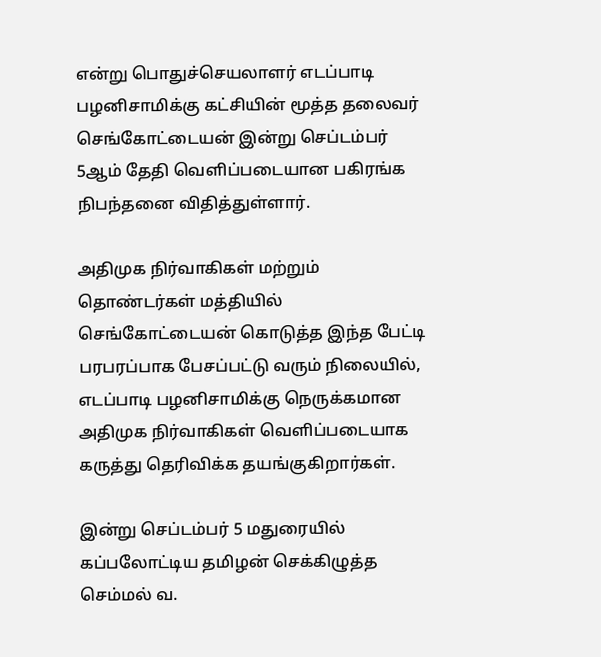என்று பொதுச்செயலாளர் எடப்பாடி பழனிசாமிக்கு கட்சியின் மூத்த தலைவர் செங்கோட்டையன் இன்று செப்டம்பர் 5ஆம் தேதி வெளிப்படையான பகிரங்க நிபந்தனை விதித்துள்ளார்.

அதிமுக நிர்வாகிகள் மற்றும் தொண்டர்கள் மத்தியில் செங்கோட்டையன் கொடுத்த இந்த பேட்டி பரபரப்பாக பேசப்பட்டு வரும் நிலையில், எடப்பாடி பழனிசாமிக்கு நெருக்கமான அதிமுக நிர்வாகிகள் வெளிப்படையாக கருத்து தெரிவிக்க தயங்குகிறார்கள்.

இன்று செப்டம்பர் 5 மதுரையில் கப்பலோட்டிய தமிழன் செக்கிழுத்த செம்மல் வ.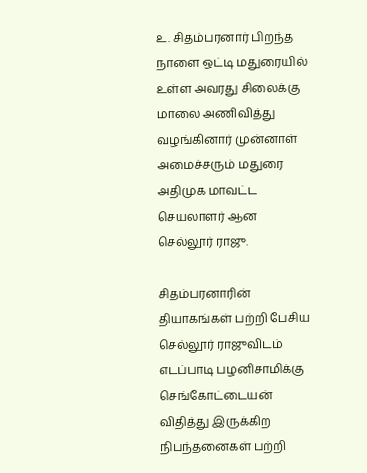உ. சிதம்பரனார் பிறந்த நாளை ஒட்டி மதுரையில் உள்ள அவரது சிலைக்கு மாலை அணிவித்து வழங்கினார் முன்னாள் அமைச்சரும் மதுரை அதிமுக மாவட்ட செயலாளர் ஆன செல்லூர் ராஜு.

சிதம்பரனாரின் தியாகங்கள் பற்றி பேசிய செல்லூர் ராஜுவிடம் எடப்பாடி பழனிசாமிக்கு செங்கோட்டையன் விதித்து இருக்கிற நிபந்தனைகள் பற்றி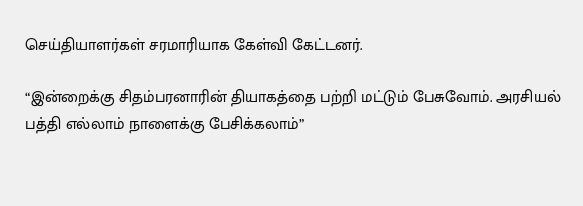செய்தியாளர்கள் சரமாரியாக கேள்வி கேட்டனர்.

“இன்றைக்கு சிதம்பரனாரின் தியாகத்தை பற்றி மட்டும் பேசுவோம். அரசியல் பத்தி எல்லாம் நாளைக்கு பேசிக்கலாம்”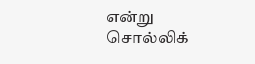என்று சொல்லிக்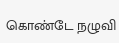கொண்டே நழுவி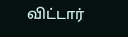விட்டார்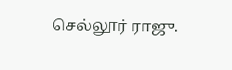செல்லூர் ராஜு.